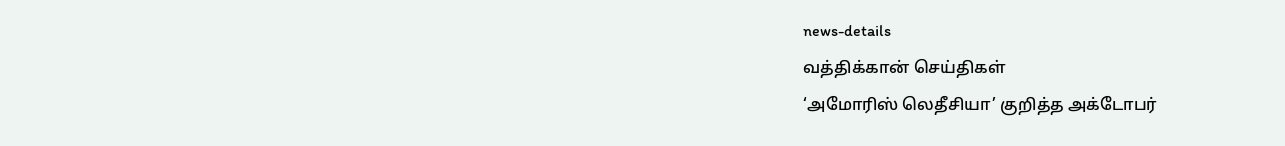news-details
வத்திக்கான் செய்திகள்
‘அமோரிஸ் லெதீசியா’ குறித்த அக்டோபர்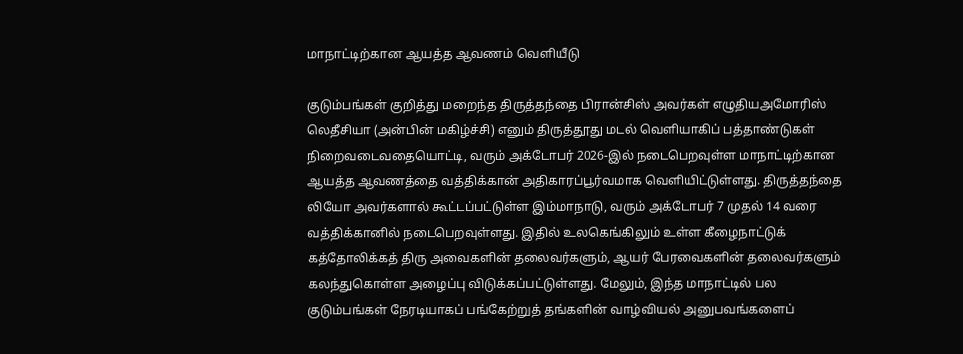மாநாட்டிற்கான ஆயத்த ஆவணம் வெளியீடு

குடும்பங்கள் குறித்து மறைந்த திருத்தந்தை பிரான்சிஸ் அவர்கள் எழுதியஅமோரிஸ் லெதீசியா (அன்பின் மகிழ்ச்சி) எனும் திருத்தூது மடல் வெளியாகிப் பத்தாண்டுகள் நிறைவடைவதையொட்டி, வரும் அக்டோபர் 2026-இல் நடைபெறவுள்ள மாநாட்டிற்கான ஆயத்த ஆவணத்தை வத்திக்கான் அதிகாரப்பூர்வமாக வெளியிட்டுள்ளது. திருத்தந்தை லியோ அவர்களால் கூட்டப்பட்டுள்ள இம்மாநாடு, வரும் அக்டோபர் 7 முதல் 14 வரை வத்திக்கானில் நடைபெறவுள்ளது. இதில் உலகெங்கிலும் உள்ள கீழைநாட்டுக் கத்தோலிக்கத் திரு அவைகளின் தலைவர்களும், ஆயர் பேரவைகளின் தலைவர்களும் கலந்துகொள்ள அழைப்பு விடுக்கப்பட்டுள்ளது. மேலும், இந்த மாநாட்டில் பல குடும்பங்கள் நேரடியாகப் பங்கேற்றுத் தங்களின் வாழ்வியல் அனுபவங்களைப்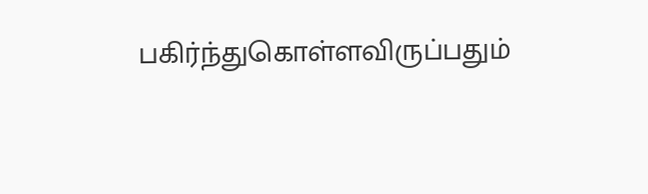பகிர்ந்துகொள்ளவிருப்பதும்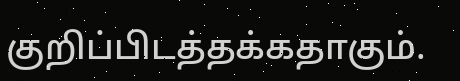குறிப்பிடத்தக்கதாகும்.